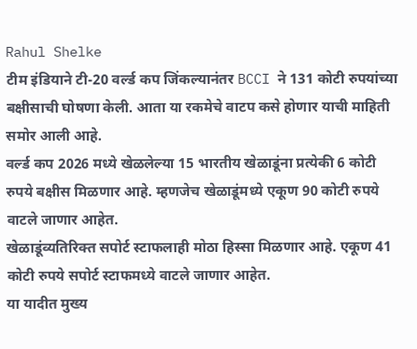Rahul Shelke
टीम इंडियाने टी-20 वर्ल्ड कप जिंकल्यानंतर BCCI ने 131 कोटी रुपयांच्या बक्षीसाची घोषणा केली. आता या रकमेचे वाटप कसे होणार याची माहिती समोर आली आहे.
वर्ल्ड कप 2026 मध्ये खेळलेल्या 15 भारतीय खेळाडूंना प्रत्येकी 6 कोटी रुपये बक्षीस मिळणार आहे. म्हणजेच खेळाडूंमध्ये एकूण 90 कोटी रुपये वाटले जाणार आहेत.
खेळाडूंव्यतिरिक्त सपोर्ट स्टाफलाही मोठा हिस्सा मिळणार आहे. एकूण 41 कोटी रुपये सपोर्ट स्टाफमध्ये वाटले जाणार आहेत.
या यादीत मुख्य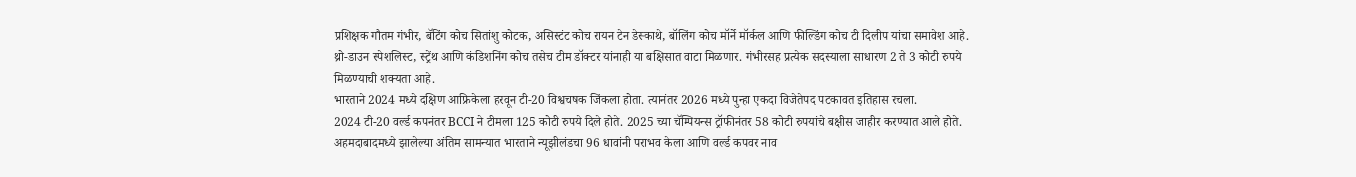प्रशिक्षक गौतम गंभीर, बॅटिंग कोच सितांशु कोटक, असिस्टंट कोच रायन टेन डेस्काथे, बॉलिंग कोच मॉर्ने मॉर्कल आणि फील्डिंग कोच टी दिलीप यांचा समावेश आहे.
थ्रो-डाउन स्पेशलिस्ट, स्ट्रेंथ आणि कंडिशनिंग कोच तसेच टीम डॉक्टर यांनाही या बक्षिसात वाटा मिळणार. गंभीरसह प्रत्येक सदस्याला साधारण 2 ते 3 कोटी रुपये मिळण्याची शक्यता आहे.
भारताने 2024 मध्ये दक्षिण आफ्रिकेला हरवून टी-20 विश्वचषक जिंकला होता. त्यानंतर 2026 मध्ये पुन्हा एकदा विजेतेपद पटकावत इतिहास रचला.
2024 टी-20 वर्ल्ड कपनंतर BCCI ने टीमला 125 कोटी रुपये दिले होते. 2025 च्या चॅम्पियन्स ट्रॉफीनंतर 58 कोटी रुपयांचे बक्षीस जाहीर करण्यात आले होते.
अहमदाबादमध्ये झालेल्या अंतिम सामन्यात भारताने न्यूझीलंडचा 96 धावांनी पराभव केला आणि वर्ल्ड कपवर नाव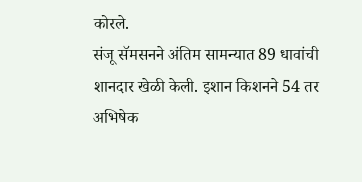कोरले.
संजू सॅमसनने अंतिम सामन्यात 89 धावांची शानदार खेळी केली. इशान किशनने 54 तर अभिषेक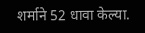शर्माने 52 धावा केल्या.